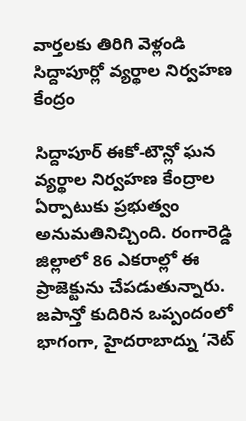వార్తలకు తిరిగి వెళ్లండి
సిద్దాపూర్లో వ్యర్థాల నిర్వహణ కేంద్రం

సిద్దాపూర్ ఈకో-టౌన్లో ఘన వ్యర్థాల నిర్వహణ కేంద్రాల ఏర్పాటుకు ప్రభుత్వం అనుమతినిచ్చింది. రంగారెడ్డి జిల్లాలో 86 ఎకరాల్లో ఈ ప్రాజెక్టును చేపడుతున్నారు.
జపాన్తో కుదిరిన ఒప్పందంలో భాగంగా, హైదరాబాద్ను ‘నెట్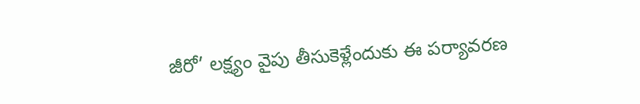జీరో’ లక్ష్యం వైపు తీసుకెళ్లేందుకు ఈ పర్యావరణ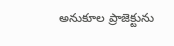అనుకూల ప్రాజెక్టును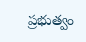ప్రభుత్వం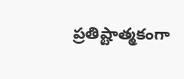ప్రతిష్టాత్మకంగా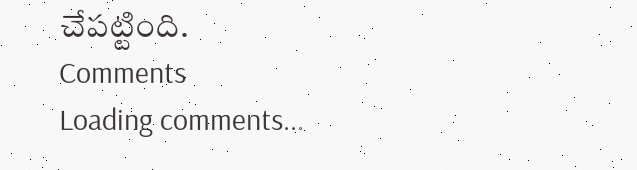చేపట్టింది.
Comments
Loading comments...